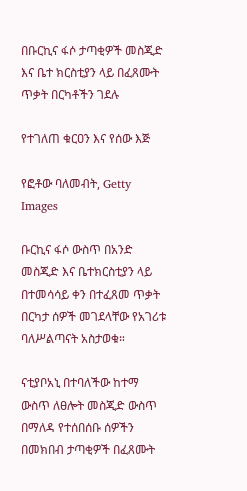በቡርኪና ፋሶ ታጣቂዎች መስጂድ እና ቤተ ክርስቲያን ላይ በፈጸሙት ጥቃት በርካቶችን ገደሉ

የተገለጠ ቁርዐን እና የሰው እጅ

የፎቶው ባለመብት, Getty Images

ቡርኪና ፋሶ ውስጥ በአንድ መስጂድ እና ቤተክርስቲያን ላይ በተመሳሳይ ቀን በተፈጸመ ጥቃት በርካታ ሰዎች መገደላቸው የአገሪቱ ባለሥልጣናት አስታወቁ።

ናቲያቦአኒ በተባለችው ከተማ ውስጥ ለፀሎት መስጂድ ውስጥ በማለዳ የተሰበሰቡ ሰዎችን በመክበብ ታጣቂዎች በፈጸሙት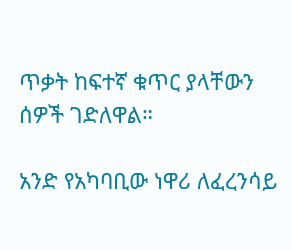ጥቃት ከፍተኛ ቁጥር ያላቸውን ሰዎች ገድለዋል።

አንድ የአካባቢው ነዋሪ ለፈረንሳይ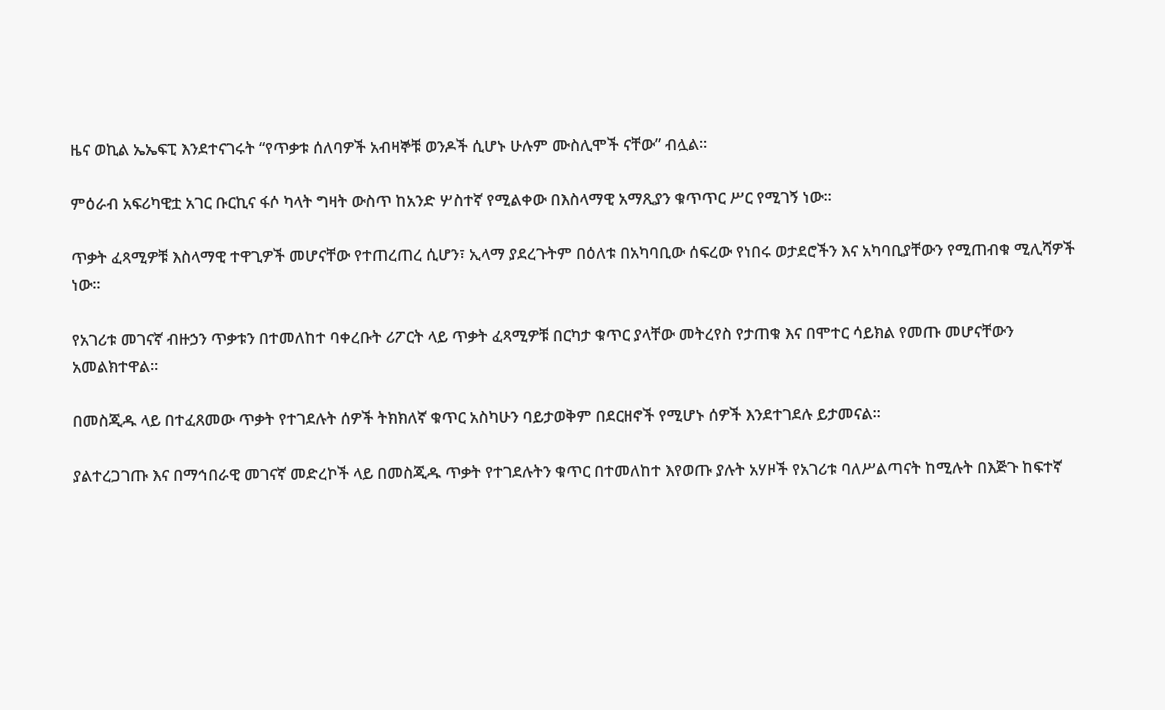ዜና ወኪል ኤኤፍፒ እንደተናገሩት “የጥቃቱ ሰለባዎች አብዛኞቹ ወንዶች ሲሆኑ ሁሉም ሙስሊሞች ናቸው” ብሏል።

ምዕራብ አፍሪካዊቷ አገር ቡርኪና ፋሶ ካላት ግዛት ውስጥ ከአንድ ሦስተኛ የሚልቀው በእስላማዊ አማጺያን ቁጥጥር ሥር የሚገኝ ነው።

ጥቃት ፈጻሚዎቹ እስላማዊ ተዋጊዎች መሆናቸው የተጠረጠረ ሲሆን፣ ኢላማ ያደረጉትም በዕለቱ በአካባቢው ሰፍረው የነበሩ ወታደሮችን እና አካባቢያቸውን የሚጠብቁ ሚሊሻዎች ነው።

የአገሪቱ መገናኛ ብዙኃን ጥቃቱን በተመለከተ ባቀረቡት ሪፖርት ላይ ጥቃት ፈጻሚዎቹ በርካታ ቁጥር ያላቸው መትረየስ የታጠቁ እና በሞተር ሳይክል የመጡ መሆናቸውን አመልክተዋል።

በመስጂዱ ላይ በተፈጸመው ጥቃት የተገደሉት ሰዎች ትክክለኛ ቁጥር አስካሁን ባይታወቅም በደርዘኖች የሚሆኑ ሰዎች እንደተገደሉ ይታመናል።

ያልተረጋገጡ እና በማኅበራዊ መገናኛ መድረኮች ላይ በመስጂዱ ጥቃት የተገደሉትን ቁጥር በተመለከተ እየወጡ ያሉት አሃዞች የአገሪቱ ባለሥልጣናት ከሚሉት በእጅጉ ከፍተኛ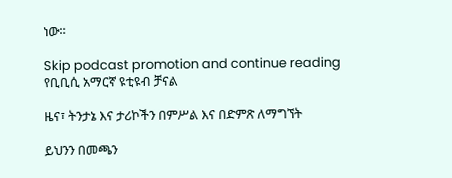ነው።

Skip podcast promotion and continue reading
የቢቢሲ አማርኛ ዩቲዩብ ቻናል

ዜና፣ ትንታኔ እና ታሪኮችን በምሥል እና በድምጽ ለማግኘት

ይህንን በመጫን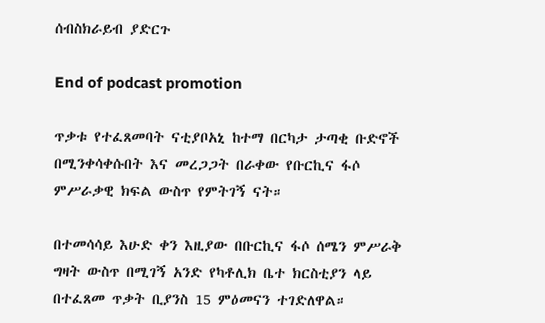ሰብስክራይብ ያድርጉ

End of podcast promotion

ጥቃቱ የተፈጸመባት ናቲያቦአኒ ከተማ በርካታ ታጣቂ ቡድኖች በሚንቀሳቀሱበት እና መረጋጋት በራቀው የቡርኪና ፋሶ ምሥራቃዊ ክፍል ውስጥ የምትገኝ ናት።

በተመሳሳይ እሁድ ቀን እዚያው በቡርኪና ፋሶ ሰሜን ምሥራቅ ግዛት ውስጥ በሚገኝ አንድ የካቶሊክ ቤተ ክርስቲያን ላይ በተፈጸመ ጥቃት ቢያንስ 15 ምዕመናን ተገድለዋል።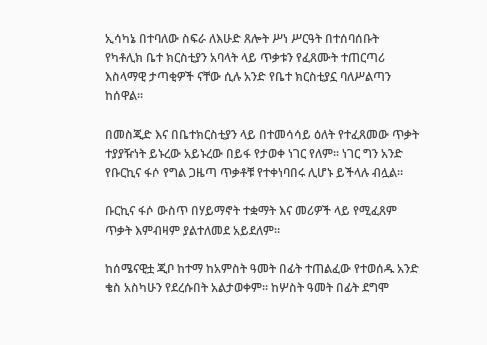ኢሳካኔ በተባለው ስፍራ ለእሁድ ጸሎት ሥነ ሥርዓት በተሰባሰቡት የካቶሊክ ቤተ ክርስቲያን አባላት ላይ ጥቃቱን የፈጸሙት ተጠርጣሪ እስላማዊ ታጣቂዎች ናቸው ሲሉ አንድ የቤተ ክርስቲያኗ ባለሥልጣን ከሰዋል።

በመስጂድ እና በቤተክርስቲያን ላይ በተመሳሳይ ዕለት የተፈጸመው ጥቃት ተያያዥነት ይኑረው አይኑረው በይፋ የታወቀ ነገር የለም። ነገር ግን አንድ የቡርኪና ፋሶ የግል ጋዜጣ ጥቃቶቹ የተቀነባበሩ ሊሆኑ ይችላሉ ብሏል።

ቡርኪና ፋሶ ውስጥ በሃይማኖት ተቋማት እና መሪዎች ላይ የሚፈጸም ጥቃት እምብዛም ያልተለመደ አይደለም።

ከሰሜናዊቷ ጂቦ ከተማ ከአምስት ዓመት በፊት ተጠልፈው የተወሰዱ አንድ ቄስ አስካሁን የደረሱበት አልታወቀም። ከሦስት ዓመት በፊት ደግሞ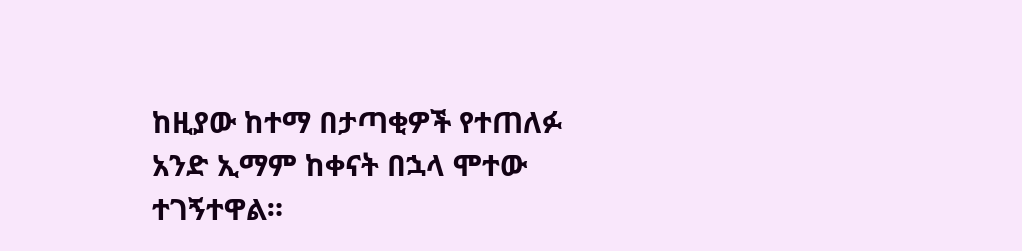ከዚያው ከተማ በታጣቂዎች የተጠለፉ አንድ ኢማም ከቀናት በኋላ ሞተው ተገኝተዋል።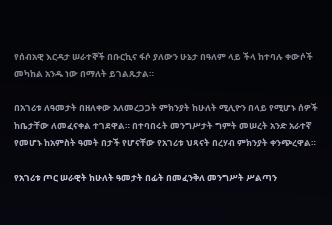የሰብአዊ እርዳታ ሠራተኞች በቡርኪና ፋሶ ያለውን ሁኔታ በዓለም ላይ ችላ ከተባሉ ቀውሶች መካከል አንዱ ነው በማለት ይገልጹታል።

በአገሪቱ ለዓመታት በዘለቀው አለመረጋጋት ምክንያት ከሁለት ሚሊዮን በላይ የሚሆኑ ሰዎች ከቤታቸው ለመፈናቀል ተገደዋል። በተባበሩት መንግሥታት ግምት መሠረት አንድ አራተኛ የመሆኑ ከአምስት ዓመት በታች የሆናቸው የአገሪቱ ህጻናት በረሃብ ምክንያት ቀንጭረዋል።

የአገሪቱ ጦር ሠራዊት ከሁለት ዓመታት በፊት በመፈንቅለ መንግሥት ሥልጣን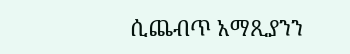ሲጨብጥ አማጺያንን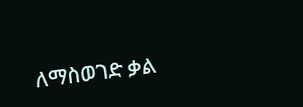ለማስወገድ ቃል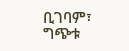ቢገባም፣ ግጭቱ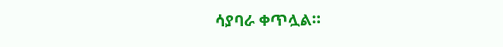ሳያባራ ቀጥሏል።